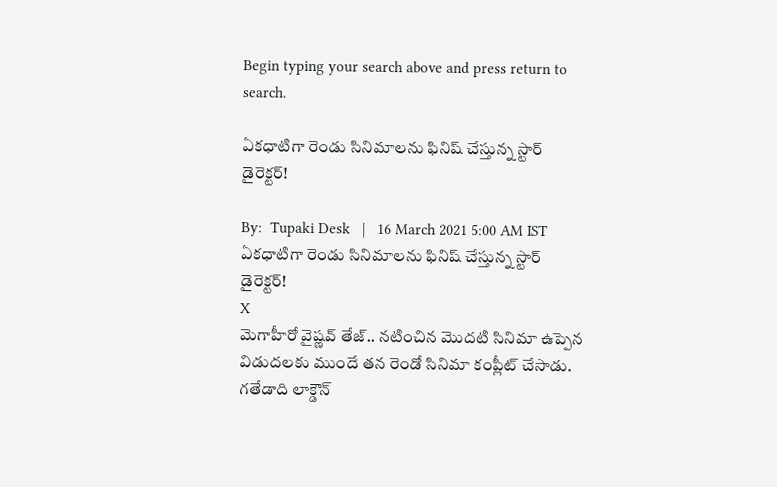Begin typing your search above and press return to search.

ఏకధాటిగా రెండు సినిమాలను ఫినిష్ చేస్తున్న స్టార్ డైరెక్టర్!

By:  Tupaki Desk   |   16 March 2021 5:00 AM IST
ఏకధాటిగా రెండు సినిమాలను ఫినిష్ చేస్తున్న స్టార్ డైరెక్టర్!
X
మెగాహీరో వైష్ణవ్ తేజ్.. నటించిన మొదటి సినిమా ఉప్పెన విడుదలకు ముందే తన రెండో సినిమా కంప్లీట్ చేసాడు. గతేడాది లాక్డౌన్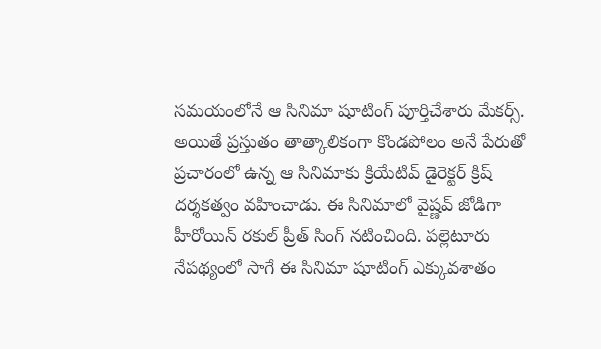సమయంలోనే ఆ సినిమా షూటింగ్ పూర్తిచేశారు మేకర్స్. అయితే ప్రస్తుతం తాత్కాలికంగా కొండపోలం అనే పేరుతో ప్రచారంలో ఉన్న ఆ సినిమాకు క్రియేటివ్ డైరెక్టర్ క్రిష్ దర్శకత్వం వహించాడు. ఈ సినిమాలో వైష్ణవ్ జోడిగా హీరోయిన్ రకుల్ ప్రీత్ సింగ్ నటించింది. పల్లెటూరు నేపథ్యంలో సాగే ఈ సినిమా షూటింగ్ ఎక్కువశాతం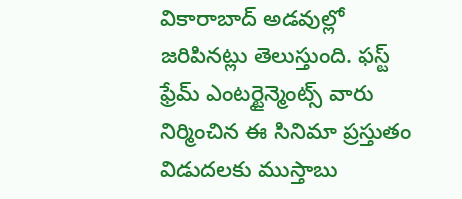వికారాబాద్ అడవుల్లో జరిపినట్లు తెలుస్తుంది. ఫస్ట్ ఫ్రేమ్ ఎంటర్టైన్మెంట్స్ వారు నిర్మించిన ఈ సినిమా ప్రస్తుతం విడుదలకు ముస్తాబు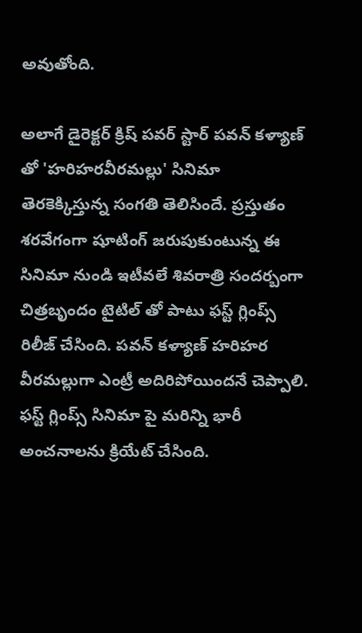అవుతోంది.

అలాగే డైరెక్టర్ క్రిష్ పవర్ స్టార్ పవన్ కళ్యాణ్ తో 'హరిహరవీరమల్లు' సినిమా తెరకెక్కిస్తున్న సంగతి తెలిసిందే. ప్రస్తుతం శరవేగంగా షూటింగ్ జరుపుకుంటున్న ఈ సినిమా నుండి ఇటీవలే శివరాత్రి సందర్బంగా చిత్రబృందం టైటిల్ తో పాటు ఫస్ట్ గ్లింప్స్ రిలీజ్ చేసింది. పవన్ కళ్యాణ్ హరిహర వీరమల్లుగా ఎంట్రీ అదిరిపోయిందనే చెప్పాలి. ఫస్ట్ గ్లింప్స్ సినిమా పై మరిన్ని భారీ అంచనాలను క్రియేట్ చేసింది.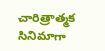చారిత్రాత్మక సినిమాగా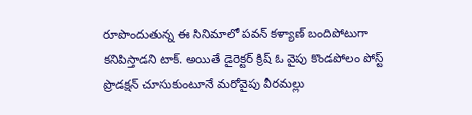రూపొందుతున్న ఈ సినిమాలో పవన్ కళ్యాణ్ బందిపోటుగా కనిపిస్తాడని టాక్. అయితే డైరెక్టర్ క్రిష్ ఓ వైపు కొండపోలం పోస్ట్ ప్రొడక్షన్ చూసుకుంటూనే మరోవైపు వీరమల్లు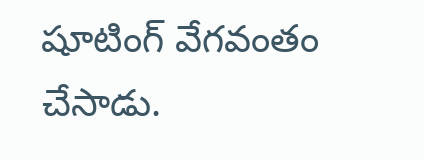షూటింగ్ వేగవంతం చేసాడు.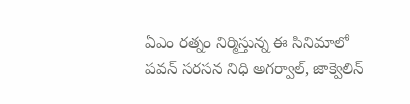ఏఎం రత్నం నిర్మిస్తున్న ఈ సినిమాలో పవన్ సరసన నిధి అగర్వాల్, జాక్వెలిన్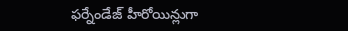ఫర్నేండేజ్ హీరోయిన్లుగా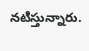నటిస్తున్నారు.